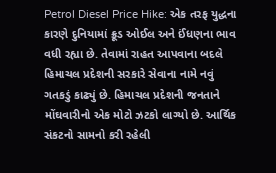Petrol Diesel Price Hike: એક તરફ યુદ્ધના કારણે દુનિયામાં ક્રૂડ ઓઈલ અને ઈંધણના ભાવ વધી રહ્યા છે. તેવામાં રાહત આપવાના બદલે હિમાચલ પ્રદેશની સરકારે સેવાના નામે નવું ગતકડું કાઢ્યું છે. હિમાચલ પ્રદેશની જનતાને મોંઘવારીનો એક મોટો ઝટકો લાગ્યો છે. આર્થિક સંકટનો સામનો કરી રહેલી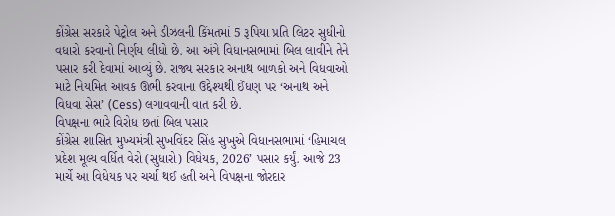કોંગ્રેસ સરકારે પેટ્રોલ અને ડીઝલની કિંમતમાં 5 રૂપિયા પ્રતિ લિટર સુધીનો વધારો કરવાનો નિર્ણય લીધો છે. આ અંગે વિધાનસભામાં બિલ લાવીને તેને પસાર કરી દેવામાં આવ્યું છે. રાજ્ય સરકાર અનાથ બાળકો અને વિધવાઓ માટે નિયમિત આવક ઊભી કરવાના ઉદ્દેશ્યથી ઈંધણ પર ‘અનાથ અને વિધવા સેસ’ (Cess) લગાવવાની વાત કરી છે.
વિપક્ષના ભારે વિરોધ છતાં બિલ પસાર
કોંગ્રેસ શાસિત મુખ્યમંત્રી સુખવિંદર સિંહ સુખુએ વિધાનસભામાં ‘હિમાચલ પ્રદેશ મૂલ્ય વર્ધિત વેરો (સુધારો) વિધેયક, 2026’ પસાર કર્યું. આજે 23 માર્ચે આ વિધેયક પર ચર્ચા થઈ હતી અને વિપક્ષના જોરદાર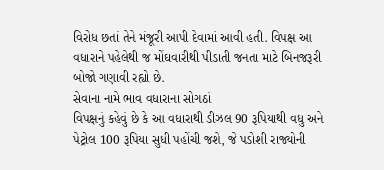વિરોધ છતાં તેને મંજૂરી આપી દેવામાં આવી હતી. વિપક્ષ આ વધારાને પહેલેથી જ મોંઘવારીથી પીડાતી જનતા માટે બિનજરૂરી બોજો ગણાવી રહ્યો છે.
સેવાના નામે ભાવ વધારાના સોગઠાં
વિપક્ષનું કહેવું છે કે આ વધારાથી ડીઝલ 90 રૂપિયાથી વધુ અને પેટ્રોલ 100 રૂપિયા સુધી પહોંચી જશે, જે પડોશી રાજ્યોની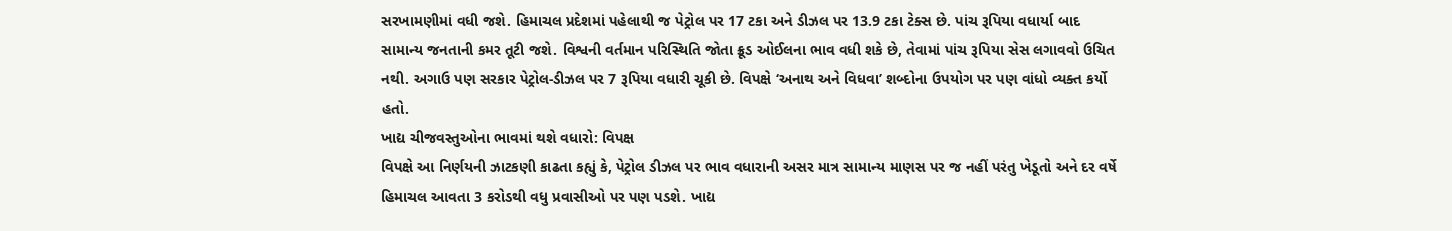સરખામણીમાં વધી જશે. હિમાચલ પ્રદેશમાં પહેલાથી જ પેટ્રોલ પર 17 ટકા અને ડીઝલ પર 13.9 ટકા ટેક્સ છે. પાંચ રૂપિયા વધાર્યા બાદ સામાન્ય જનતાની કમર તૂટી જશે. વિશ્વની વર્તમાન પરિસ્થિતિ જોતા ક્રૂડ ઓઈલના ભાવ વધી શકે છે, તેવામાં પાંચ રૂપિયા સેસ લગાવવો ઉચિત નથી. અગાઉ પણ સરકાર પેટ્રોલ-ડીઝલ પર 7 રૂપિયા વધારી ચૂકી છે. વિપક્ષે ‘અનાથ અને વિધવા’ શબ્દોના ઉપયોગ પર પણ વાંધો વ્યક્ત કર્યો હતો.
ખાદ્ય ચીજવસ્તુઓના ભાવમાં થશે વધારો: વિપક્ષ
વિપક્ષે આ નિર્ણયની ઝાટકણી કાઢતા કહ્યું કે, પેટ્રોલ ડીઝલ પર ભાવ વધારાની અસર માત્ર સામાન્ય માણસ પર જ નહીં પરંતુ ખેડૂતો અને દર વર્ષે હિમાચલ આવતા 3 કરોડથી વધુ પ્રવાસીઓ પર પણ પડશે. ખાદ્ય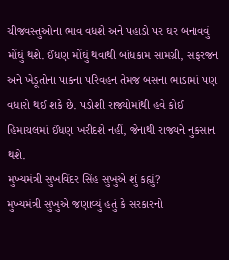ચીજવસ્તુઓના ભાવ વધશે અને પહાડો પર ઘર બનાવવું મોંઘું થશે. ઈંધણ મોંઘું થવાથી બાંધકામ સામગ્રી, સફરજન અને ખેડૂતોના પાકના પરિવહન તેમજ બસના ભાડામાં પણ વધારો થઈ શકે છે. પડોશી રાજ્યોમાંથી હવે કોઈ હિમાચલમાં ઈંધણ ખરીદશે નહીં, જેનાથી રાજ્યને નુકસાન થશે.
મુખ્યમંત્રી સુખવિંદર સિંહ સુખુએ શું કહ્યું?
મુખ્યમંત્રી સુખુએ જણાવ્યું હતું કે સરકારનો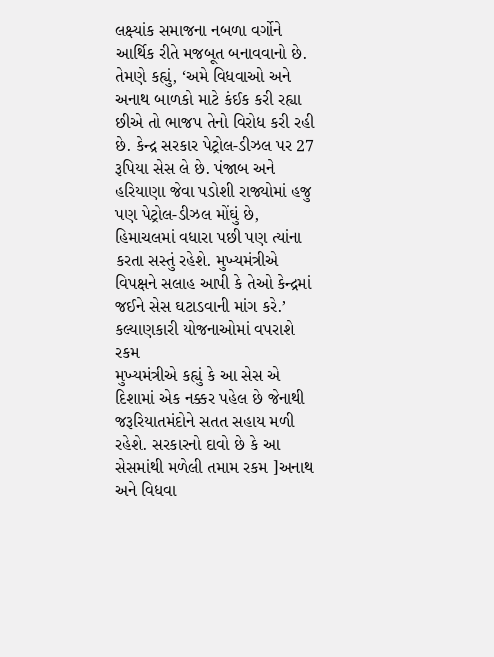લક્ષ્યાંક સમાજના નબળા વર્ગોને આર્થિક રીતે મજબૂત બનાવવાનો છે. તેમણે કહ્યું, ‘અમે વિધવાઓ અને અનાથ બાળકો માટે કંઈક કરી રહ્યા છીએ તો ભાજપ તેનો વિરોધ કરી રહી છે. કેન્દ્ર સરકાર પેટ્રોલ-ડીઝલ પર 27 રૂપિયા સેસ લે છે. પંજાબ અને હરિયાણા જેવા પડોશી રાજ્યોમાં હજુ પણ પેટ્રોલ-ડીઝલ મોંઘું છે, હિમાચલમાં વધારા પછી પણ ત્યાંના કરતા સસ્તું રહેશે. મુખ્યમંત્રીએ વિપક્ષને સલાહ આપી કે તેઓ કેન્દ્રમાં જઈને સેસ ઘટાડવાની માંગ કરે.’
કલ્યાણકારી યોજનાઓમાં વપરાશે રકમ
મુખ્યમંત્રીએ કહ્યું કે આ સેસ એ દિશામાં એક નક્કર પહેલ છે જેનાથી જરૂરિયાતમંદોને સતત સહાય મળી રહેશે. સરકારનો દાવો છે કે આ સેસમાંથી મળેલી તમામ રકમ ]અનાથ અને વિધવા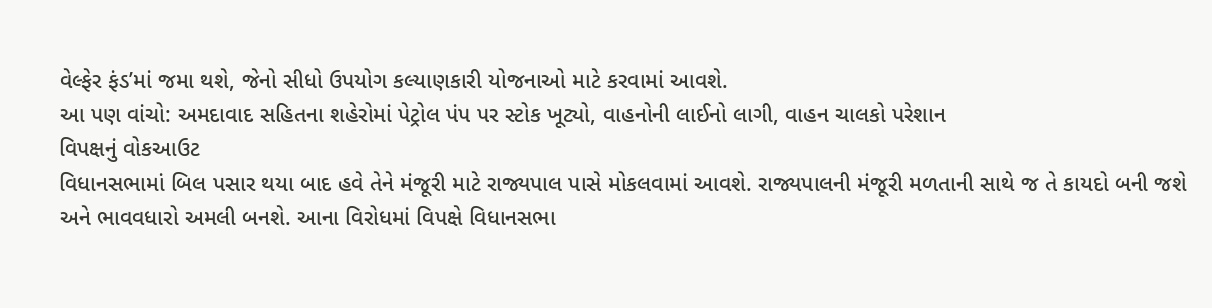વેલ્ફેર ફંડ’માં જમા થશે, જેનો સીધો ઉપયોગ કલ્યાણકારી યોજનાઓ માટે કરવામાં આવશે.
આ પણ વાંચો: અમદાવાદ સહિતના શહેરોમાં પેટ્રોલ પંપ પર સ્ટોક ખૂટ્યો, વાહનોની લાઈનો લાગી, વાહન ચાલકો પરેશાન
વિપક્ષનું વોકઆઉટ
વિધાનસભામાં બિલ પસાર થયા બાદ હવે તેને મંજૂરી માટે રાજ્યપાલ પાસે મોકલવામાં આવશે. રાજ્યપાલની મંજૂરી મળતાની સાથે જ તે કાયદો બની જશે અને ભાવવધારો અમલી બનશે. આના વિરોધમાં વિપક્ષે વિધાનસભા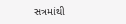સત્રમાંથી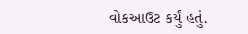વોકઆઉટ કર્યું હતું.